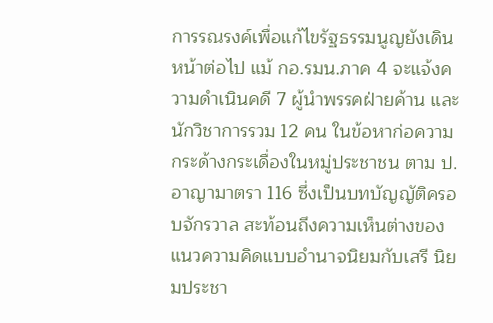การรณรงค์เพื่อแก้ไขรัฐธรรมนูญยังเดินหน้าต่อไป แม้ กอ.รมน.ภาค 4 จะแจ้งความดำเนินคดี 7 ผู้นำพรรคฝ่ายค้าน และนักวิชาการรวม 12 คน ในข้อหาก่อความกระด้างกระเดื่องในหมู่ประชาชน ตาม ป.อาญามาตรา 116 ซึ่งเป็นบทบัญญัติครอบจักรวาล สะท้อนถึงความเห็นต่างของแนวความคิดแบบอำนาจนิยมกับเสรี นิยมประชา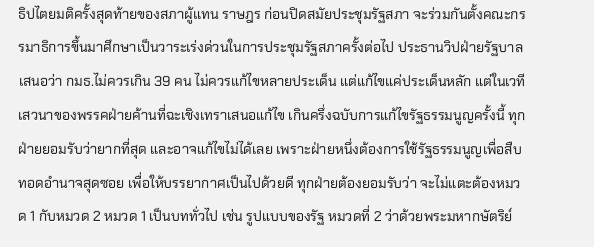ธิปไตยมติครั้งสุดท้ายของสภาผู้แทน ราษฎร ก่อนปิดสมัยประชุมรัฐสภา จะร่วมกันตั้งคณะกรรมาธิการขึ้นมาศึกษาเป็นวาระเร่งด่วนในการประชุมรัฐสภาครั้งต่อไป ประธานวิปฝ่ายรัฐบาลเสนอว่า กมธ.ไม่ควรเกิน 39 คน ไม่ควรแก้ไขหลายประเด็น แต่แก้ไขแค่ประเด็นหลัก แต่ในเวทีเสวนาของพรรคฝ่ายค้านที่ฉะเชิงเทราเสนอแก้ไข เกินครึ่งฉบับการแก้ไขรัฐธรรมนูญครั้งนี้ ทุกฝ่ายยอมรับว่ายากที่สุด และอาจแก้ไขไม่ได้เลย เพราะฝ่ายหนึ่งต้องการใช้รัฐธรรมนูญเพื่อสืบทอดอำนาจสุดซอย เพื่อให้บรรยากาศเป็นไปด้วยดี ทุกฝ่ายต้องยอมรับว่า จะไม่แตะต้องหมวด 1 กับหมวด 2 หมวด 1 เป็นบททั่วไป เช่น รูปแบบของรัฐ หมวดที่ 2 ว่าด้วยพระมหากษัตริย์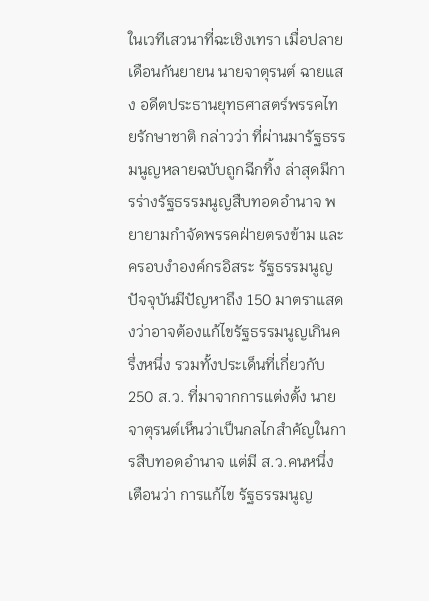ในเวทีเสวนาที่ฉะเชิงเทรา เมื่อปลายเดือนกันยายน นายจาตุรนต์ ฉายแสง อดีตประธานยุทธศาสตร์พรรคไทยรักษาชาติ กล่าวว่า ที่ผ่านมารัฐธรรมนูญหลายฉบับถูกฉีกทิ้ง ล่าสุดมีการร่างรัฐธรรมนูญสืบทอดอำนาจ พยายามกำจัดพรรคฝ่ายตรงข้าม และครอบงำองค์กรอิสระ รัฐธรรมนูญปัจจุบันมีปัญหาถึง 150 มาตราแสดงว่าอาจต้องแก้ไขรัฐธรรมนูญเกินครึ่งหนึ่ง รวมทั้งประเด็นที่เกี่ยวกับ 250 ส.ว. ที่มาจากการแต่งตั้ง นายจาตุรนต์เห็นว่าเป็นกลไกสำคัญในการสืบทอดอำนาจ แต่มี ส.ว.คนหนึ่งเตือนว่า การแก้ไข รัฐธรรมนูญ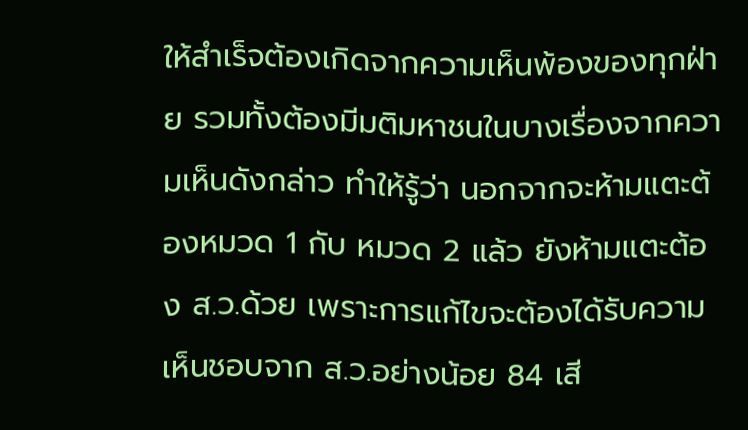ให้สำเร็จต้องเกิดจากความเห็นพ้องของทุกฝ่าย รวมทั้งต้องมีมติมหาชนในบางเรื่องจากความเห็นดังกล่าว ทำให้รู้ว่า นอกจากจะห้ามแตะต้องหมวด 1 กับ หมวด 2 แล้ว ยังห้ามแตะต้อง ส.ว.ด้วย เพราะการแก้ไขจะต้องได้รับความเห็นชอบจาก ส.ว.อย่างน้อย 84 เสี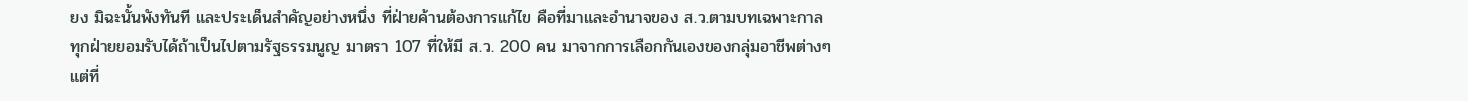ยง มิฉะนั้นพังทันที และประเด็นสำคัญอย่างหนึ่ง ที่ฝ่ายค้านต้องการแก้ไข คือที่มาและอำนาจของ ส.ว.ตามบทเฉพาะกาลทุกฝ่ายยอมรับได้ถ้าเป็นไปตามรัฐธรรมนูญ มาตรา 107 ที่ให้มี ส.ว. 200 คน มาจากการเลือกกันเองของกลุ่มอาชีพต่างๆ แต่ที่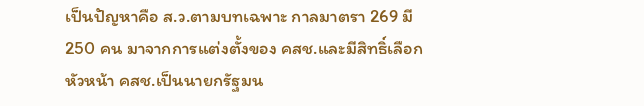เป็นปัญหาคือ ส.ว.ตามบทเฉพาะ กาลมาตรา 269 มี 250 คน มาจากการแต่งตั้งของ คสช.และมีสิทธิ์เลือกหัวหน้า คสช.เป็นนายกรัฐมน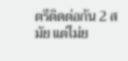ตรีติดต่อกัน 2 สมัย แต่ไม่ย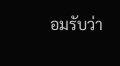อมรับว่า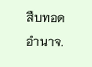สืบทอดอำนาจ.